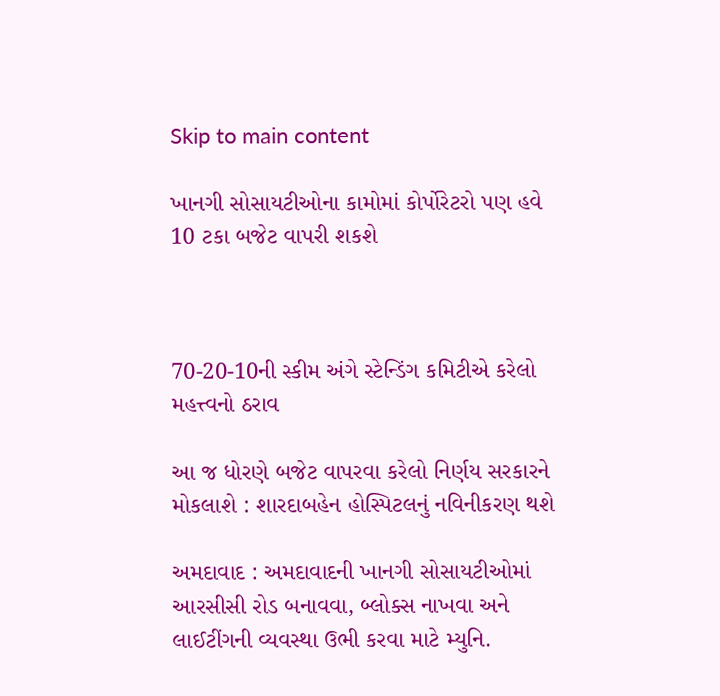Skip to main content

ખાનગી સોસાયટીઓના કામોમાં કોર્પોરેટરો પણ હવે 10 ટકા બજેટ વાપરી શકશે



70-20-10ની સ્કીમ અંગે સ્ટેન્ડિંગ કમિટીએ કરેલો મહત્ત્વનો ઠરાવ

આ જ ધોરણે બજેટ વાપરવા કરેલો નિર્ણય સરકારને મોકલાશે : શારદાબહેન હોસ્પિટલનું નવિનીકરણ થશે

અમદાવાદ : અમદાવાદની ખાનગી સોસાયટીઓમાં આરસીસી રોડ બનાવવા, બ્લોક્સ નાખવા અને લાઈટીંગની વ્યવસ્થા ઉભી કરવા માટે મ્યુનિ.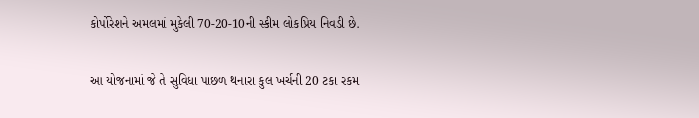કોર્પોરેશને અમલમાં મુકેલી 70-20-10ની સ્કીમ લોકપ્રિય નિવડી છે.

આ યોજનામાં જે તે સુવિધા પાછળ થનારા કુલ ખર્ચની 20 ટકા રકમ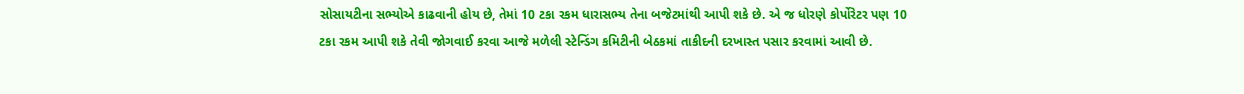સોસાયટીના સભ્યોએ કાઢવાની હોય છે, તેમાં 10 ટકા રકમ ધારાસભ્ય તેના બજેટમાંથી આપી શકે છે. એ જ ધોરણે કોર્પોરેટર પણ 10 ટકા રકમ આપી શકે તેવી જોગવાઈ કરવા આજે મળેલી સ્ટેન્ડિંગ કમિટીની બેઠકમાં તાકીદની દરખાસ્ત પસાર કરવામાં આવી છે.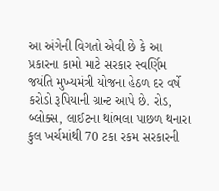આ અંગેની વિગતો એવી છે કે આ પ્રકારના કામો માટે સરકાર સ્વર્ણિમ જયંતિ મુખ્યમંત્રી યોજના હેઠળ દર વર્ષે કરોડો રૂપિયાની ગ્રાન્ટ આપે છે. રોડ, બ્લોક્સ, લાઈટના થાંભલા પાછળ થનારા કુલ ખર્ચમાંથી 70 ટકા રકમ સરકારની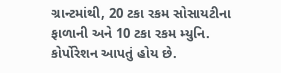ગ્રાન્ટમાંથી, 20 ટકા રકમ સોસાયટીના ફાળાની અને 10 ટકા રકમ મ્યુનિ. કોર્પોરેશન આપતું હોય છે.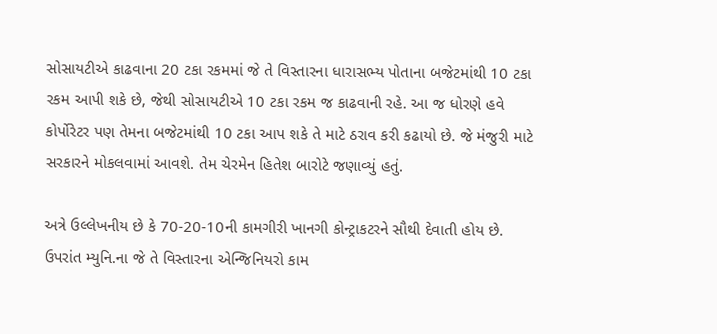સોસાયટીએ કાઢવાના 20 ટકા રકમમાં જે તે વિસ્તારના ધારાસભ્ય પોતાના બજેટમાંથી 10 ટકા રકમ આપી શકે છે, જેથી સોસાયટીએ 10 ટકા રકમ જ કાઢવાની રહે. આ જ ધોરણે હવે કોર્પોરેટર પણ તેમના બજેટમાંથી 10 ટકા આપ શકે તે માટે ઠરાવ કરી કઢાયો છે. જે મંજુરી માટે સરકારને મોકલવામાં આવશે. તેમ ચેરમેન હિતેશ બારોટે જણાવ્યું હતું.

અત્રે ઉલ્લેખનીય છે કે 70-20-10ની કામગીરી ખાનગી કોન્ટ્રાકટરને સૌથી દેવાતી હોય છે. ઉપરાંત મ્યુનિ.ના જે તે વિસ્તારના એન્જિનિયરો કામ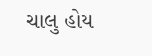ચાલુ હોય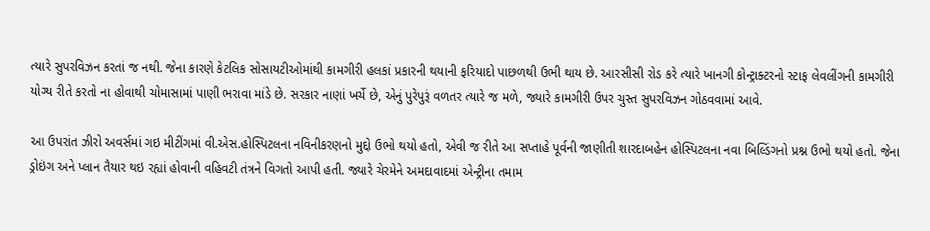ત્યારે સુપરવિઝન કરતાં જ નથી. જેના કારણે કેટલિક સોસાયટીઓમાંથી કામગીરી હલકાં પ્રકારની થયાની ફરિયાદો પાછળથી ઉભી થાય છે. આરસીસી રોડ કરે ત્યારે ખાનગી કોન્ટ્રાક્ટરનો સ્ટાફ લેવલીંગની કામગીરી યોગ્ય રીતે કરતો ના હોવાથી ચોમાસામાં પાણી ભરાવા માંડે છે. સરકાર નાણાં ખર્ચે છે, એનું પુરેપુરૂં વળતર ત્યારે જ મળે, જ્યારે કામગીરી ઉપર ચુસ્ત સુપરવિઝન ગોઠવવામાં આવે.

આ ઉપરાંત ઝીરો અવર્સમાં ગઇ મીટીંગમાં વી.એસ.હોસ્પિટલના નવિનીકરણનો મુદ્દો ઉભો થયો હતો, એવી જ રીતે આ સપ્તાહે પૂર્વની જાણીતી શારદાબહેન હોસ્પિટલના નવા બિલ્ડિંગનો પ્રશ્ન ઉભો થયો હતો. જેના ડ્રોઇંગ અને પ્લાન તૈયાર થઇ રહ્યાં હોવાની વહિવટી તંત્રને વિગતો આપી હતી. જ્યારે ચેરમેને અમદાવાદમાં એન્ટ્રીના તમામ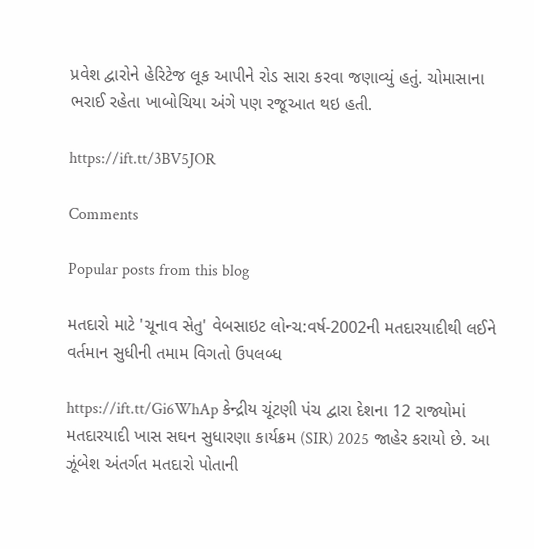પ્રવેશ દ્વારોને હેરિટેજ લૂક આપીને રોડ સારા કરવા જણાવ્યું હતું. ચોમાસાના ભરાઈ રહેતા ખાબોચિયા અંગે પણ રજૂઆત થઇ હતી.

https://ift.tt/3BV5JOR

Comments

Popular posts from this blog

મતદારો માટે 'ચૂનાવ સેતુ' વેબસાઇટ લોન્ચ:વર્ષ-2002ની મતદારયાદીથી લઈને વર્તમાન સુધીની તમામ વિગતો ઉપલબ્ધ

https://ift.tt/Gi6WhAp કેન્દ્રીય ચૂંટણી પંચ દ્વારા દેશના 12 રાજ્યોમાં મતદારયાદી ખાસ સઘન સુધારણા કાર્યક્રમ (SIR) 2025 જાહેર કરાયો છે. આ ઝૂંબેશ અંતર્ગત મતદારો પોતાની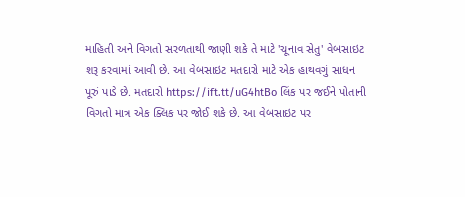માહિતી અને વિગતો સરળતાથી જાણી શકે તે માટે 'ચૂનાવ સેતુ' વેબસાઇટ શરૂ કરવામાં આવી છે. આ વેબસાઇટ મતદારો માટે એક હાથવગું સાધન પૂરું પાડે છે. મતદારો https://ift.tt/uG4htBo લિંક પર જઈને પોતાની વિગતો માત્ર એક ક્લિક પર જોઈ શકે છે. આ વેબસાઇટ પર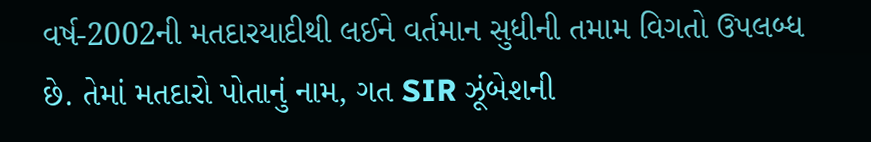વર્ષ-2002ની મતદારયાદીથી લઈને વર્તમાન સુધીની તમામ વિગતો ઉપલબ્ધ છે. તેમાં મતદારો પોતાનું નામ, ગત SIR ઝૂંબેશની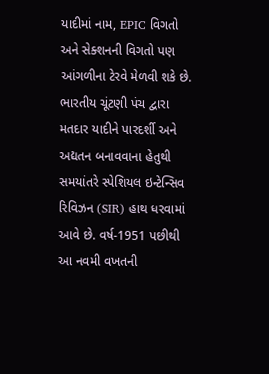યાદીમાં નામ, EPIC વિગતો અને સેક્શનની વિગતો પણ આંગળીના ટેરવે મેળવી શકે છે. ભારતીય ચૂંટણી પંચ દ્વારા મતદાર યાદીને પારદર્શી અને અદ્યતન બનાવવાના હેતુથી સમયાંતરે સ્પેશિયલ ઇન્ટેન્સિવ રિવિઝન (SIR) હાથ ધરવામાં આવે છે. વર્ષ-1951 પછીથી આ નવમી વખતની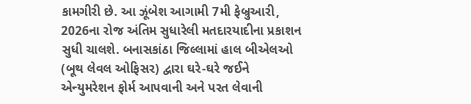કામગીરી છે. આ ઝૂંબેશ આગામી 7મી ફેબ્રુઆરી, 2026ના રોજ અંતિમ સુધારેલી મતદારયાદીના પ્રકાશન સુધી ચાલશે. બનાસકાંઠા જિલ્લામાં હાલ બીએલઓ (બૂથ લેવલ ઓફિસર) દ્વારા ઘરે-ઘરે જઈને એન્યુમરેશન ફોર્મ આપવાની અને પરત લેવાની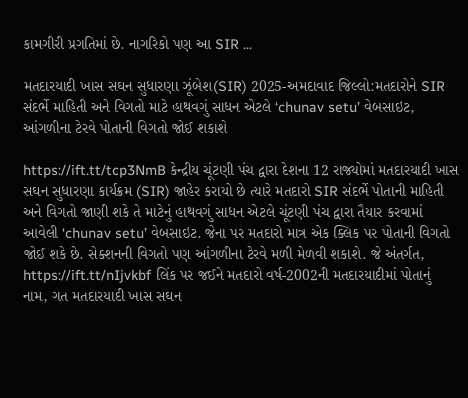કામગીરી પ્રગતિમાં છે. નાગરિકો પણ આ SIR ...

મતદારયાદી ખાસ સઘન સુધારણા ઝૂંબેશ(SIR) 2025-અમદાવાદ જિલ્લો:મતદારોને SIR સંદર્ભે માહિતી અને વિગતો માટે હાથવગું સાધન એટલે ‘chunav setu’ વેબસાઇટ, આંગળીના ટેરવે પોતાની વિગતો જોઈ શકાશે

https://ift.tt/tcp3NmB કેન્દ્રીય ચૂંટણી પંચ દ્વારા દેશના 12 રાજ્યોમાં મતદારયાદી ખાસ સઘન સુધારણા કાર્યક્રમ (SIR) જાહેર કરાયો છે ત્યારે મતદારો SIR સંદર્ભે પોતાની માહિતી અને વિગતો જાણી શકે તે માટેનું હાથવગું સાધન એટલે ચૂંટણી પંચ દ્વારા તૈયાર કરવામાં આવેલી ‘chunav setu’ વેબસાઇટ. જેના પર મતદારો માત્ર એક ક્લિક પર પોતાની વિગતો જોઈ શકે છે. સેક્શનની વિગતો પણ આંગળીના ટેરવે મળી મેળવી શકાશે. જે અંતર્ગત, https://ift.tt/nIjvkbf લિંક પર જઈને મતદારો વર્ષ-2002ની મતદારયાદીમાં પોતાનું નામ, ગત મતદારયાદી ખાસ સઘન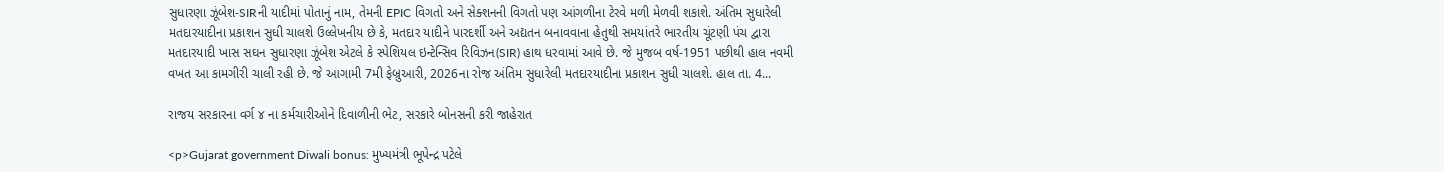સુધારણા ઝૂંબેશ-SIRની યાદીમાં પોતાનું નામ, તેમની EPIC વિગતો અને સેક્શનની વિગતો પણ આંગળીના ટેરવે મળી મેળવી શકાશે. અંતિમ સુધારેલી મતદારયાદીના પ્રકાશન સુધી ચાલશે ઉલ્લેખનીય છે કે, મતદાર યાદીને પારદર્શી અને અદ્યતન બનાવવાના હેતુથી સમયાંતરે ભારતીય ચૂંટણી પંચ દ્વારા મતદારયાદી ખાસ સઘન સુધારણા ઝૂંબેશ એટલે કે સ્પેશિયલ ઇન્ટેન્સિવ રિવિઝન(SIR) હાથ ધરવામાં આવે છે. જે મુજબ વર્ષ-1951 પછીથી હાલ નવમી વખત આ કામગીરી ચાલી રહી છે. જે આગામી 7મી ફેબ્રુઆરી, 2026ના રોજ અંતિમ સુધારેલી મતદારયાદીના પ્રકાશન સુધી ચાલશે. હાલ તા. 4...

રાજય સરકારના વર્ગ ૪ ના કર્મચારીઓને દિવાળીની ભેટ, સરકારે બોનસની કરી જાહેરાત

<p>Gujarat government Diwali bonus: મુખ્યમંત્રી ભૂપેન્દ્ર પટેલે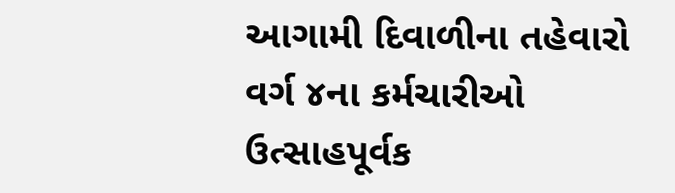આગામી દિવાળીના તહેવારો વર્ગ ૪ના કર્મચારીઓ ઉત્‍સાહપૂર્વક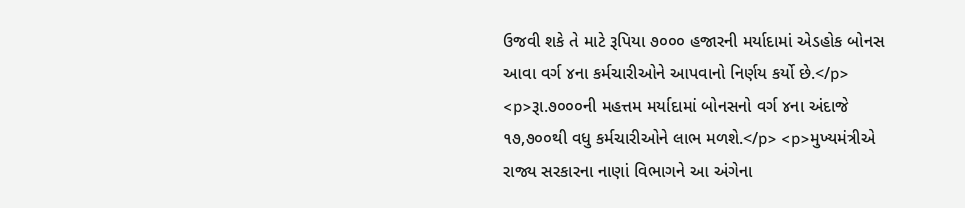ઉજવી શકે તે માટે રૂપિયા ૭૦૦૦ હજારની મર્યાદામાં એડહોક બોનસ આવા વર્ગ ૪ના કર્મચારીઓને આપવાનો નિર્ણય કર્યો છે.</p> <p>રૂા.૭૦૦૦ની મહત્તમ મર્યાદામાં બોનસનો વર્ગ ૪ના અંદાજે ૧૭,૭૦૦થી વધુ કર્મચારીઓને લાભ મળશે.</p> <p>મુખ્યમંત્રીએ રાજ્ય સરકારના નાણાં વિભાગને આ અંગેના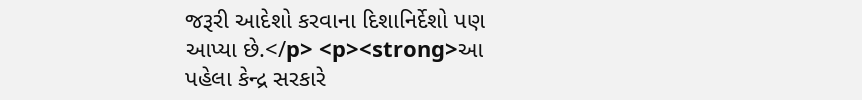જરૂરી આદેશો કરવાના દિશાનિર્દેશો પણ આપ્યા છે.</p> <p><strong>આ પહેલા કેન્દ્ર સરકારે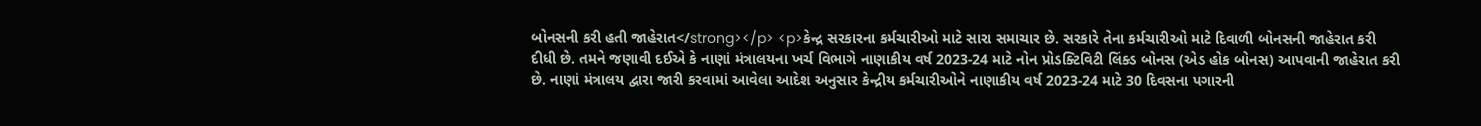બોનસની કરી હતી જાહેરાત</strong></p> <p>કેન્દ્ર સરકારના કર્મચારીઓ માટે સારા સમાચાર છે. સરકારે તેના કર્મચારીઓ માટે દિવાળી બોનસની જાહેરાત કરી દીધી છે. તમને જણાવી દઈએ કે નાણાં મંત્રાલયના ખર્ચ વિભાગે નાણાકીય વર્ષ 2023-24 માટે નોન પ્રોડક્ટિવિટી લિંક્ડ બોનસ (એડ હોક બોનસ) આપવાની જાહેરાત કરી છે. નાણાં મંત્રાલય દ્વારા જારી કરવામાં આવેલા આદેશ અનુસાર કેન્દ્રીય કર્મચારીઓને નાણાકીય વર્ષ 2023-24 માટે 30 દિવસના પગારની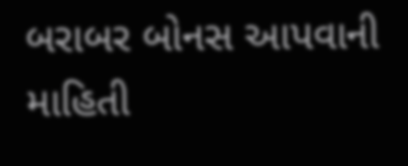બરાબર બોનસ આપવાની માહિતી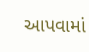આપવામાં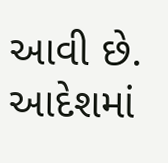આવી છે. આદેશમાં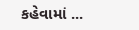કહેવામાં ...